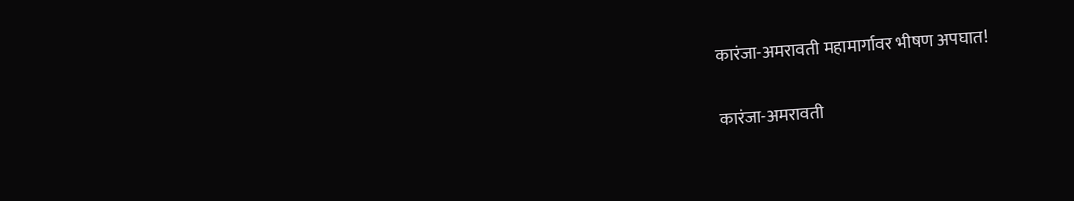कारंजा-अमरावती महामार्गावर भीषण अपघात!

कारंजा-अमरावती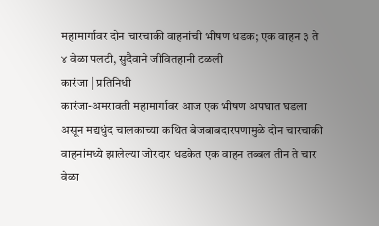महामार्गावर दोन चारचाकी वाहनांची भीषण धडक; एक वाहन ३ ते ४ वेळा पलटी, सुदैवाने जीवितहानी टळली
कारंजा | प्रतिनिधी
कारंजा-अमरावती महामार्गावर आज एक भीषण अपघात घडला असून मद्यधुंद चालकाच्या कथित बेजबाबदारपणामुळे दोन चारचाकी वाहनांमध्ये झालेल्या जोरदार धडकेत एक वाहन तब्बल तीन ते चार वेळा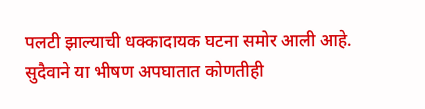पलटी झाल्याची धक्कादायक घटना समोर आली आहे. सुदैवाने या भीषण अपघातात कोणतीही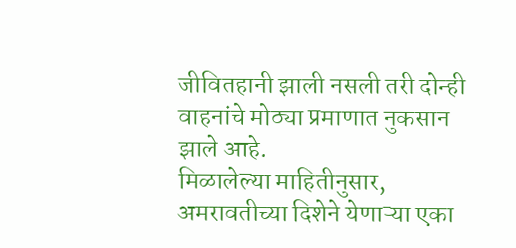जीवितहानी झाली नसली तरी दोन्ही वाहनांचे मोठ्या प्रमाणात नुकसान झाले आहे.
मिळालेल्या माहितीनुसार, अमरावतीच्या दिशेने येणाऱ्या एका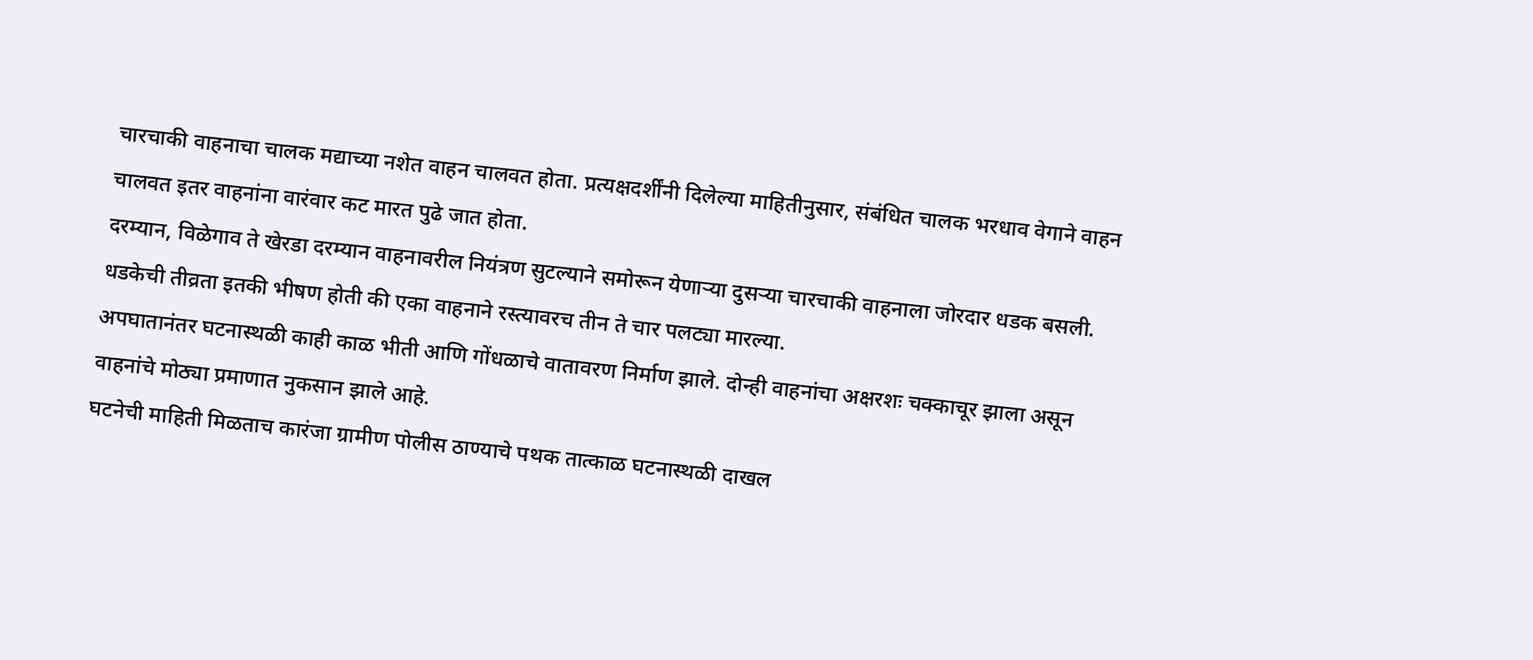चारचाकी वाहनाचा चालक मद्याच्या नशेत वाहन चालवत होता. प्रत्यक्षदर्शींनी दिलेल्या माहितीनुसार, संबंधित चालक भरधाव वेगाने वाहन चालवत इतर वाहनांना वारंवार कट मारत पुढे जात होता.
दरम्यान, विळेगाव ते खेरडा दरम्यान वाहनावरील नियंत्रण सुटल्याने समोरून येणाऱ्या दुसऱ्या चारचाकी वाहनाला जोरदार धडक बसली. धडकेची तीव्रता इतकी भीषण होती की एका वाहनाने रस्त्यावरच तीन ते चार पलट्या मारल्या.
अपघातानंतर घटनास्थळी काही काळ भीती आणि गोंधळाचे वातावरण निर्माण झाले. दोन्ही वाहनांचा अक्षरशः चक्काचूर झाला असून वाहनांचे मोठ्या प्रमाणात नुकसान झाले आहे.
घटनेची माहिती मिळताच कारंजा ग्रामीण पोलीस ठाण्याचे पथक तात्काळ घटनास्थळी दाखल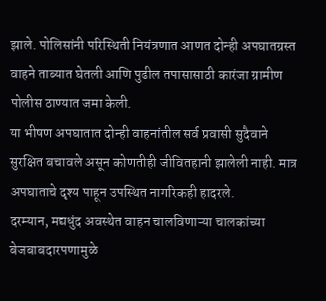झाले. पोलिसांनी परिस्थिती नियंत्रणात आणत दोन्ही अपघातग्रस्त वाहने ताब्यात घेतली आणि पुढील तपासासाठी कारंजा ग्रामीण पोलीस ठाण्यात जमा केली.
या भीषण अपघातात दोन्ही वाहनांतील सर्व प्रवासी सुदैवाने सुरक्षित बचावले असून कोणतीही जीवितहानी झालेली नाही. मात्र अपघाताचे दृश्य पाहून उपस्थित नागरिकही हादरले.
दरम्यान, मद्यधुंद अवस्थेत वाहन चालविणाऱ्या चालकांच्या बेजबाबदारपणामुळे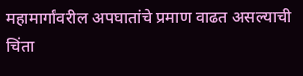महामार्गांवरील अपघातांचे प्रमाण वाढत असल्याची चिंता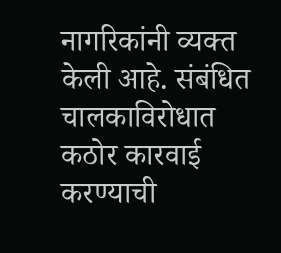नागरिकांनी व्यक्त केली आहे. संबंधित चालकाविरोधात कठोर कारवाई करण्याची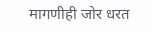मागणीही जोर धरत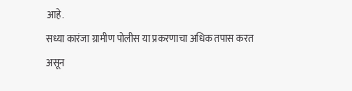आहे.
सध्या कारंजा ग्रामीण पोलीस या प्रकरणाचा अधिक तपास करत असून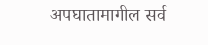अपघातामागील सर्व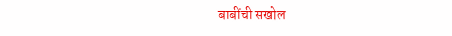बाबींची सखोल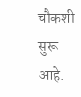चौकशी सुरू आहे.